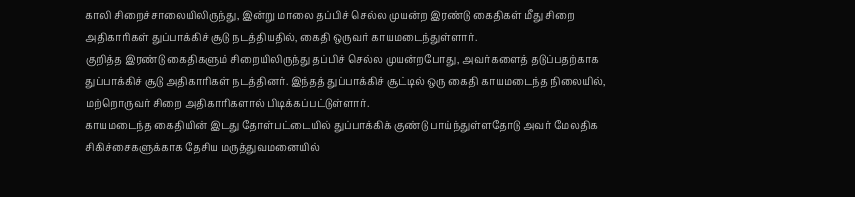காலி சிறைச்சாலையிலிருந்து, இன்று மாலை தப்பிச் செல்ல முயன்ற இரண்டு கைதிகள் மீது சிறை அதிகாரிகள் துப்பாக்கிச் சூடு நடத்தியதில், கைதி ஒருவர் காயமடைந்துள்ளார்.
குறித்த இரண்டு கைதிகளும் சிறையிலிருந்து தப்பிச் செல்ல முயன்றபோது, அவர்களைத் தடுப்பதற்காக துப்பாக்கிச் சூடு அதிகாரிகள் நடத்தினர். இந்தத் துப்பாக்கிச் சூட்டில் ஒரு கைதி காயமடைந்த நிலையில், மற்றொருவர் சிறை அதிகாரிகளால் பிடிக்கப்பட்டுள்ளார்.
காயமடைந்த கைதியின் இடது தோள்பட்டையில் துப்பாக்கிக் குண்டு பாய்ந்துள்ளதோடு அவர் மேலதிக சிகிச்சைகளுக்காக தேசிய மருத்துவமனையில்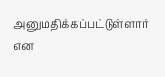அனுமதிக்கப்பட்டுள்ளார் என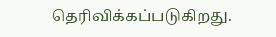தெரிவிக்கப்படுகிறது.